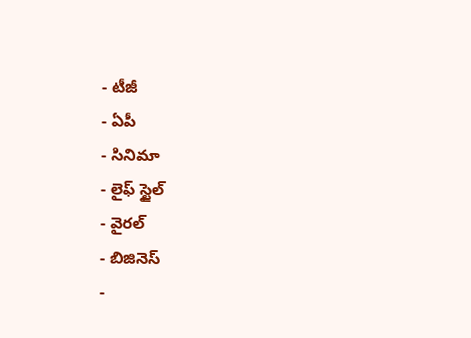- టీజీ
- ఏపీ
- సినిమా
- లైఫ్ స్టైల్
- వైరల్
- బిజినెస్
-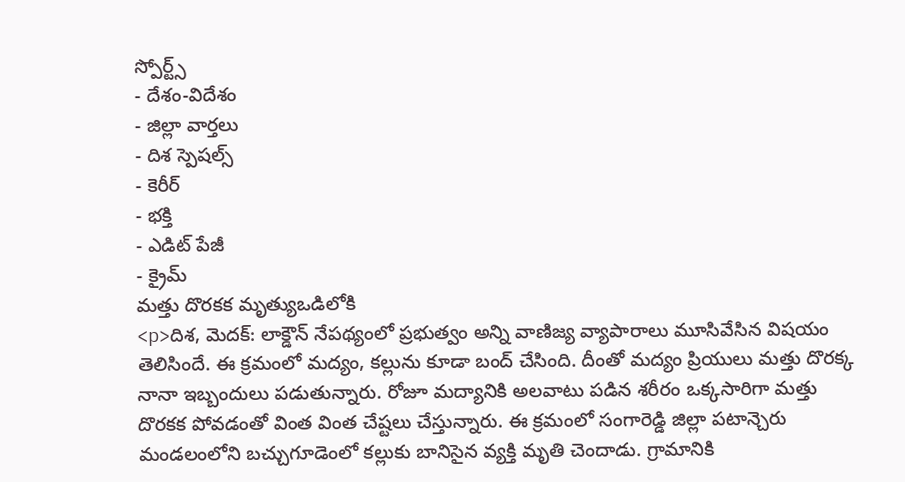స్పోర్ట్స్
- దేశం-విదేశం
- జిల్లా వార్తలు
- దిశ స్పెషల్స్
- కెరీర్
- భక్తి
- ఎడిట్ పేజీ
- క్రైమ్
మత్తు దొరకక మృత్యుఒడిలోకి
<p>దిశ, మెదక్: లాక్డౌన్ నేపథ్యంలో ప్రభుత్వం అన్ని వాణిజ్య వ్యాపారాలు మూసివేసిన విషయం తెలిసిందే. ఈ క్రమంలో మద్యం, కల్లును కూడా బంద్ చేసింది. దీంతో మద్యం ప్రియులు మత్తు దొరక్క నానా ఇబ్బందులు పడుతున్నారు. రోజూ మద్యానికి అలవాటు పడిన శరీరం ఒక్కసారిగా మత్తు దొరకక పోవడంతో వింత వింత చేష్టలు చేస్తున్నారు. ఈ క్రమంలో సంగారెడ్డి జిల్లా పటాన్చెరు మండలంలోని బచ్చుగూడెంలో కల్లుకు బానిసైన వ్యక్తి మృతి చెందాడు. గ్రామానికి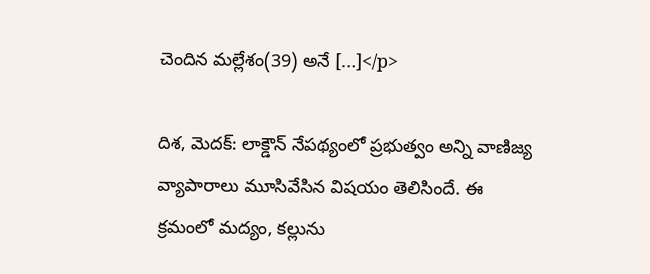చెందిన మల్లేశం(39) అనే […]</p>

దిశ, మెదక్: లాక్డౌన్ నేపథ్యంలో ప్రభుత్వం అన్ని వాణిజ్య వ్యాపారాలు మూసివేసిన విషయం తెలిసిందే. ఈ క్రమంలో మద్యం, కల్లును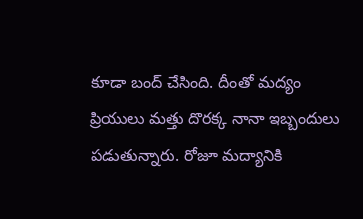కూడా బంద్ చేసింది. దీంతో మద్యం ప్రియులు మత్తు దొరక్క నానా ఇబ్బందులు పడుతున్నారు. రోజూ మద్యానికి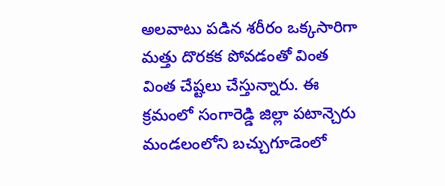అలవాటు పడిన శరీరం ఒక్కసారిగా మత్తు దొరకక పోవడంతో వింత వింత చేష్టలు చేస్తున్నారు. ఈ క్రమంలో సంగారెడ్డి జిల్లా పటాన్చెరు మండలంలోని బచ్చుగూడెంలో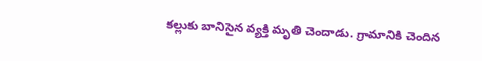కల్లుకు బానిసైన వ్యక్తి మృతి చెందాడు. గ్రామానికి చెందిన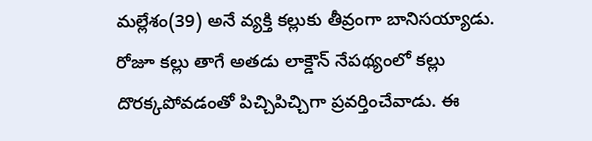మల్లేశం(39) అనే వ్యక్తి కల్లుకు తీవ్రంగా బానిసయ్యాడు. రోజూ కల్లు తాగే అతడు లాక్డౌన్ నేపథ్యంలో కల్లు దొరక్కపోవడంతో పిచ్చిపిచ్చిగా ప్రవర్తించేవాడు. ఈ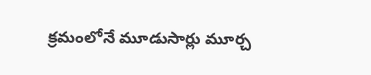క్రమంలోనే మూడుసార్లు మూర్చ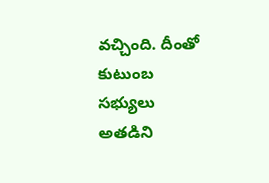వచ్చింది. దీంతో కుటుంబ సభ్యులు అతడిని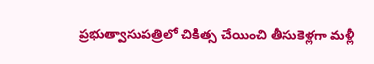ప్రభుత్వాసుపత్రిలో చికిత్స చేయించి తీసుకెళ్లగా మళ్లీ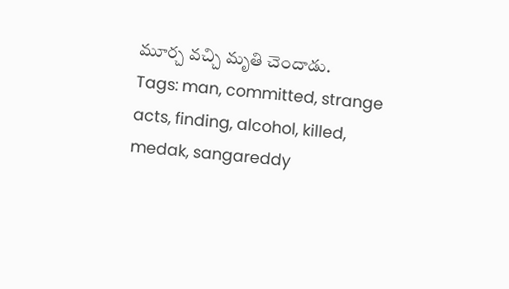మూర్చ వచ్చి మృతి చెందాడు.
Tags: man, committed, strange acts, finding, alcohol, killed, medak, sangareddy